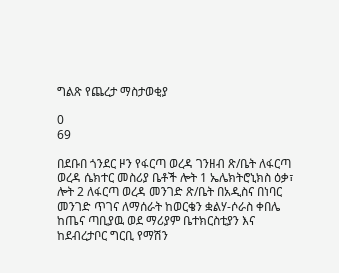ግልጽ የጨረታ ማስታወቂያ

0
69

በደቡበ ጎንደር ዞን የፋርጣ ወረዳ ገንዘብ ጽ/ቤት ለፋርጣ ወረዳ ሴክተር መስሪያ ቤቶች ሎት 1 ኤሌክትሮኒክስ ዕቃ፣ ሎት 2 ለፋርጣ ወረዳ መንገድ ጽ/ቤት በአዲስና በነባር መንገድ ጥገና ለማሰራት ከወርቄን ቋልሃ-ሶራስ ቀበሌ ከጤና ጣቢያዉ ወደ ማሪያም ቤተክርስቲያን እና ከደብረታቦር ግርቢ የማሽን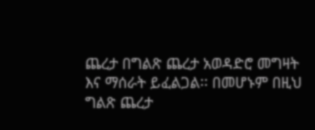ጨረታ በግልጽ ጨረታ አወዳድሮ መግዛት እና ማሰራት ይፈልጋል፡፡ በመሆኑም በዚህ ግልጽ ጨረታ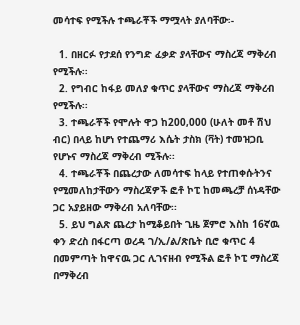መሳተፍ የሚችሉ ተጫራቾች ማሟላት ያለባቸው፡-

  1. በዘርፉ የታደሰ የንግድ ፈቃድ ያላቸውና ማስረጃ ማቅረብ የሚችሉ፡፡
  2. የግብር ከፋይ መለያ ቁጥር ያላቸውና ማስረጃ ማቅረብ የሚችሉ፡፡
  3. ተጫራቾች የሞሉት ዋጋ ከ200,000 (ሁለት መቶ ሽህ ብር) በላይ ከሆነ የተጨማሪ እሴት ታስክ (ቫት) ተመዝጋቢ የሆኑና ማስረጃ ማቅረብ ሚችሉ፡፡
  4. ተጫራቾች በጨረታው ለመሳተፍ ከላይ የተጠቀሱትንና የሚመለከታቸውን ማስረጃዎች ፎቶ ኮፒ ከመጫረቻ ሰነዳቸው ጋር አያይዘው ማቅረብ አለባቸው፡፡
  5. ይህ ግልጽ ጨረታ ከሚቆይበት ጊዜ ጀምሮ እስከ 16ኛዉ ቀን ድረስ በፋርጣ ወረዳ ገ/ኢ/ል/ጽቤት ቢሮ ቁጥር 4 በመምጣት ከዋናዉ ጋር ሊገናዘብ የሚችል ፎቶ ኮፒ ማስረጃ በማቅረብ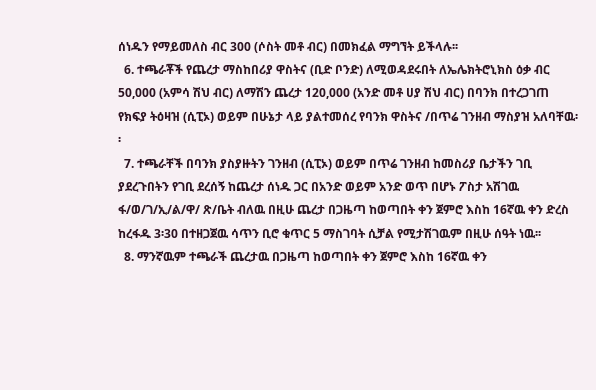ሰነዱን የማይመለስ ብር 300 (ሶስት መቶ ብር) በመክፈል ማግኘት ይችላሉ፡፡
  6. ተጫራቾች የጨረታ ማስከበሪያ ዋስትና (ቢድ ቦንድ) ለሚወዳደሩበት ለኤሌክትሮኒክስ ዕቃ ብር 50,000 (አምሳ ሽህ ብር) ለማሽን ጨረታ 120,000 (አንድ መቶ ሀያ ሽህ ብር) በባንክ በተረጋገጠ የክፍያ ትዕዛዝ (ሲፒኦ) ወይም በሁኔታ ላይ ያልተመሰረ የባንክ ዋስትና /በጥሬ ገንዘብ ማስያዝ አለባቸዉ፡፡
  7. ተጫራቸች በባንክ ያስያዙትን ገንዘብ (ሲፒኦ) ወይም በጥሬ ገንዘብ ከመስሪያ ቤታችን ገቢ ያደረጉበትን የገቢ ደረሰኝ ከጨረታ ሰነዱ ጋር በአንድ ወይም አንድ ወጥ በሆኑ ፖስታ አሽገዉ ፋ/ወ/ገ/ኢ/ል/ዋ/ ጽ/ቤት ብለዉ በዚሁ ጨረታ በጋዜጣ ከወጣበት ቀን ጀምሮ እስከ 16ኛዉ ቀን ድረስ ከረፋዱ 3፡30 በተዘጋጀዉ ሳጥን ቢሮ ቁጥር 5 ማስገባት ሲቻል የሚታሽገዉም በዚሁ ሰዓት ነዉ፡፡
  8. ማንኛዉም ተጫራች ጨረታዉ በጋዜጣ ከወጣበት ቀን ጀምሮ እስከ 16ኛዉ ቀን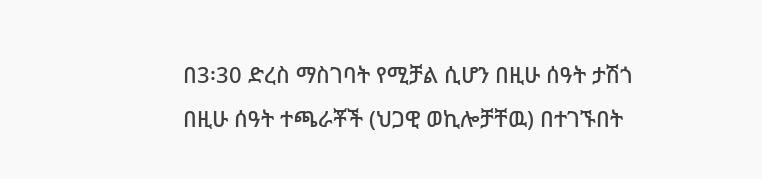በ3፡30 ድረስ ማስገባት የሚቻል ሲሆን በዚሁ ሰዓት ታሽጎ በዚሁ ሰዓት ተጫራቾች (ህጋዊ ወኪሎቻቸዉ) በተገኙበት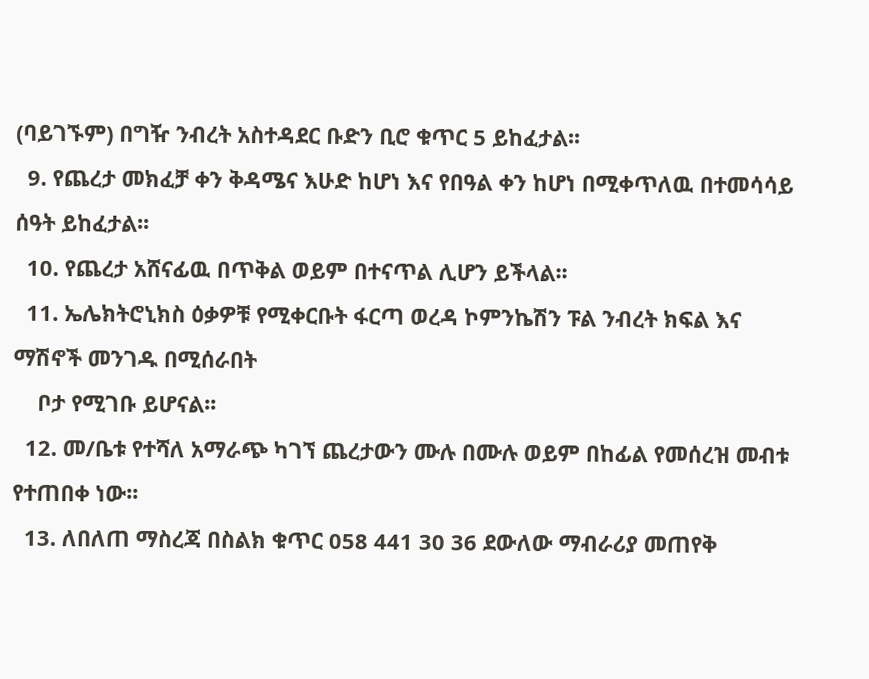(ባይገኙም) በግዥ ንብረት አስተዳደር ቡድን ቢሮ ቁጥር 5 ይከፈታል፡፡
  9. የጨረታ መክፈቻ ቀን ቅዳሜና እሁድ ከሆነ እና የበዓል ቀን ከሆነ በሚቀጥለዉ በተመሳሳይ ሰዓት ይከፈታል፡፡
  10. የጨረታ አሸናፊዉ በጥቅል ወይም በተናጥል ሊሆን ይችላል፡፡
  11. ኤሌክትሮኒክስ ዕቃዎቹ የሚቀርቡት ፋርጣ ወረዳ ኮምንኬሽን ፑል ንብረት ክፍል እና ማሽኖች መንገዱ በሚሰራበት
    ቦታ የሚገቡ ይሆናል፡፡
  12. መ/ቤቱ የተሻለ አማራጭ ካገኘ ጨረታውን ሙሉ በሙሉ ወይም በከፊል የመሰረዝ መብቱ የተጠበቀ ነው፡፡
  13. ለበለጠ ማስረጃ በስልክ ቁጥር 058 441 30 36 ደውለው ማብራሪያ መጠየቅ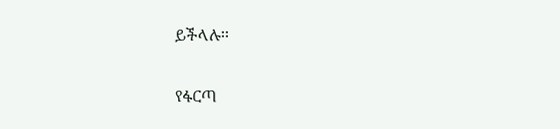ይችላሉ፡፡

የፋርጣ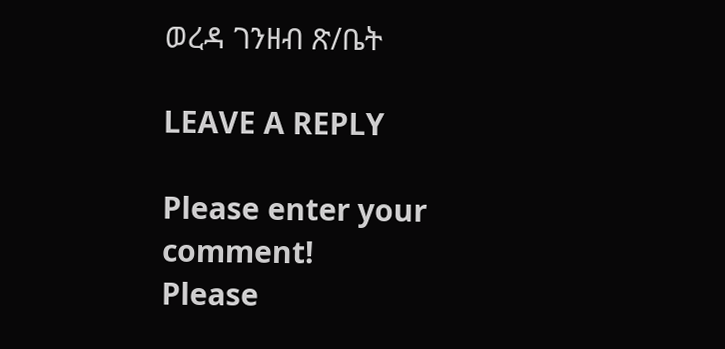ወረዳ ገንዘብ ጽ/ቤት

LEAVE A REPLY

Please enter your comment!
Please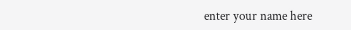enter your name here